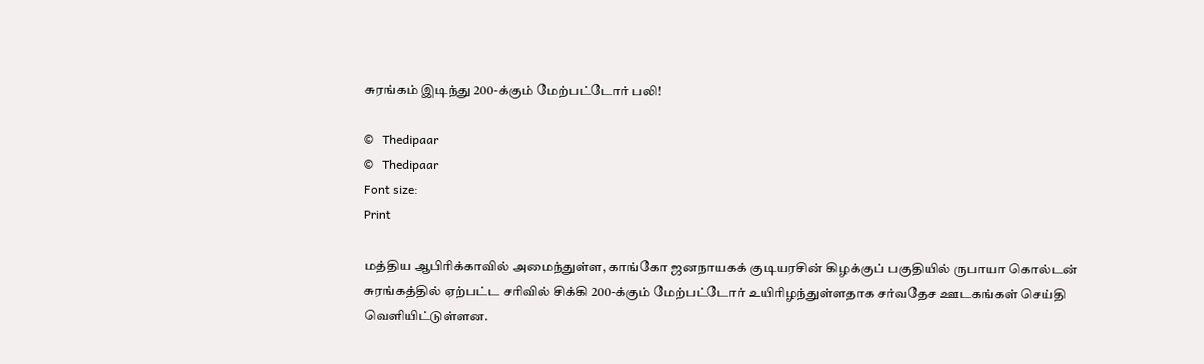சுரங்கம் இடிந்து 200-க்கும் மேற்பட்டோர் பலி!

©   Thedipaar
©   Thedipaar
Font size:
Print

மத்திய ஆபிரிக்காவில் அமைந்துள்ள, காங்கோ ஜனநாயகக் குடியரசின் கிழக்குப் பகுதியில் ருபாயா கொல்டன் சுரங்கத்தில் ஏற்பட்ட சரிவில் சிக்கி 200-க்கும் மேற்பட்டோர் உயிரிழந்துள்ளதாக சர்வதேச ஊடகங்கள் செய்தி வெளியிட்டுள்ளன.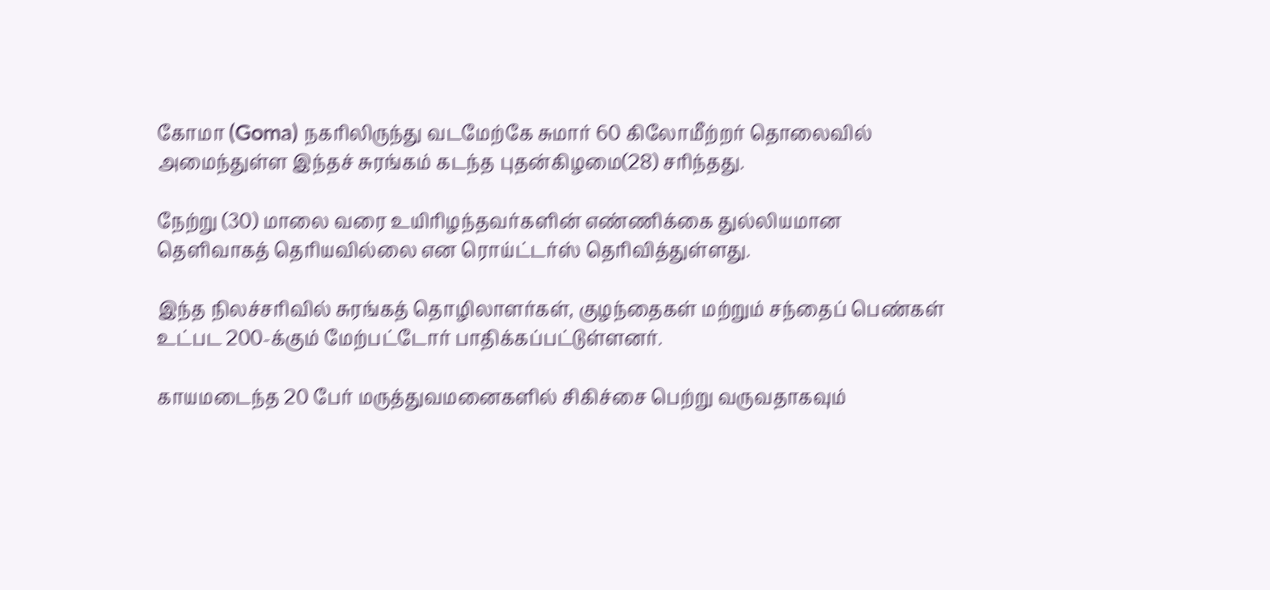கோமா (Goma) நகரிலிருந்து வடமேற்கே சுமார் 60 கிலோமீற்றர் தொலைவில் அமைந்துள்ள இந்தச் சுரங்கம் கடந்த புதன்கிழமை(28) சரிந்தது.

நேற்று (30) மாலை வரை உயிரிழந்தவர்களின் எண்ணிக்கை துல்லியமான தெளிவாகத் தெரியவில்லை என ரொய்ட்டர்ஸ் தெரிவித்துள்ளது.

இந்த நிலச்சரிவில் சுரங்கத் தொழிலாளர்கள், குழந்தைகள் மற்றும் சந்தைப் பெண்கள் உட்பட 200-க்கும் மேற்பட்டோர் பாதிக்கப்பட்டுள்ளனர்.

காயமடைந்த 20 பேர் மருத்துவமனைகளில் சிகிச்சை பெற்று வருவதாகவும்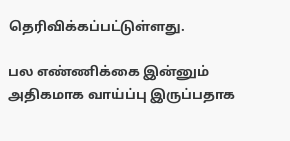தெரிவிக்கப்பட்டுள்ளது.

பல எண்ணிக்கை இன்னும் அதிகமாக வாய்ப்பு இருப்பதாக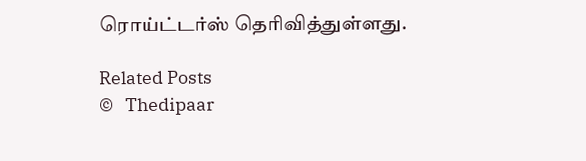ரொய்ட்டர்ஸ் தெரிவித்துள்ளது.

Related Posts
©   Thedipaar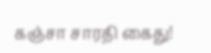கஞ்சா சாரதி கைது!